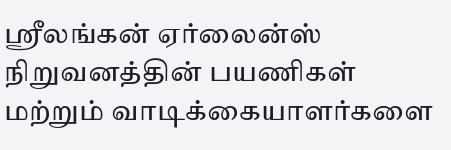ஸ்ரீலங்கன் ஏர்லைன்ஸ் நிறுவனத்தின் பயணிகள் மற்றும் வாடிக்கையாளர்களை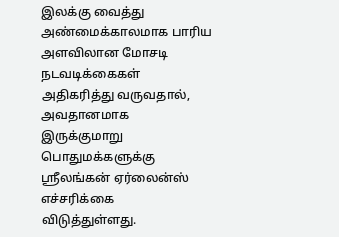இலக்கு வைத்து அண்மைக்காலமாக பாரிய அளவிலான மோசடி நடவடிக்கைகள் அதிகரித்து வருவதால், அவதானமாக இருக்குமாறு பொதுமக்களுக்கு ஸ்ரீலங்கன் ஏர்லைன்ஸ் எச்சரிக்கை விடுத்துள்ளது.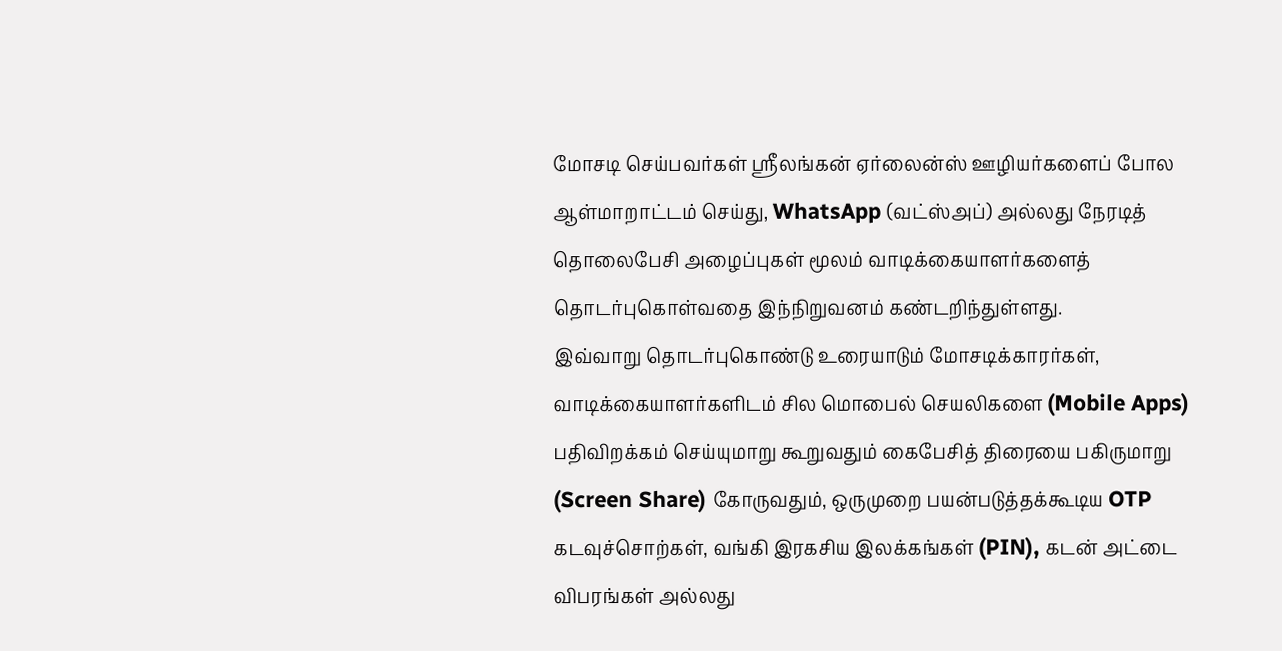மோசடி செய்பவர்கள் ஸ்ரீலங்கன் ஏர்லைன்ஸ் ஊழியர்களைப் போல ஆள்மாறாட்டம் செய்து, WhatsApp (வட்ஸ்அப்) அல்லது நேரடித் தொலைபேசி அழைப்புகள் மூலம் வாடிக்கையாளர்களைத் தொடர்புகொள்வதை இந்நிறுவனம் கண்டறிந்துள்ளது.
இவ்வாறு தொடர்புகொண்டு உரையாடும் மோசடிக்காரர்கள், வாடிக்கையாளர்களிடம் சில மொபைல் செயலிகளை (Mobile Apps) பதிவிறக்கம் செய்யுமாறு கூறுவதும் கைபேசித் திரையை பகிருமாறு (Screen Share) கோருவதும், ஒருமுறை பயன்படுத்தக்கூடிய OTP கடவுச்சொற்கள், வங்கி இரகசிய இலக்கங்கள் (PIN), கடன் அட்டை விபரங்கள் அல்லது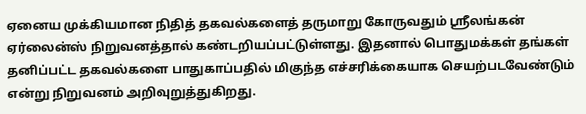ஏனைய முக்கியமான நிதித் தகவல்களைத் தருமாறு கோருவதும் ஸ்ரீலங்கன் ஏர்லைன்ஸ் நிறுவனத்தால் கண்டறியப்பட்டுள்ளது. இதனால் பொதுமக்கள் தங்கள் தனிப்பட்ட தகவல்களை பாதுகாப்பதில் மிகுந்த எச்சரிக்கையாக செயற்படவேண்டும் என்று நிறுவனம் அறிவுறுத்துகிறது.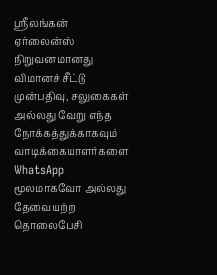ஸ்ரீலங்கன் ஏர்லைன்ஸ் நிறுவனமானது விமானச் சீட்டு முன்பதிவு, சலுகைகள் அல்லது வேறு எந்த நோக்கத்துக்காகவும் வாடிக்கையாளர்களை WhatsApp மூலமாகவோ அல்லது தேவையற்ற தொலைபேசி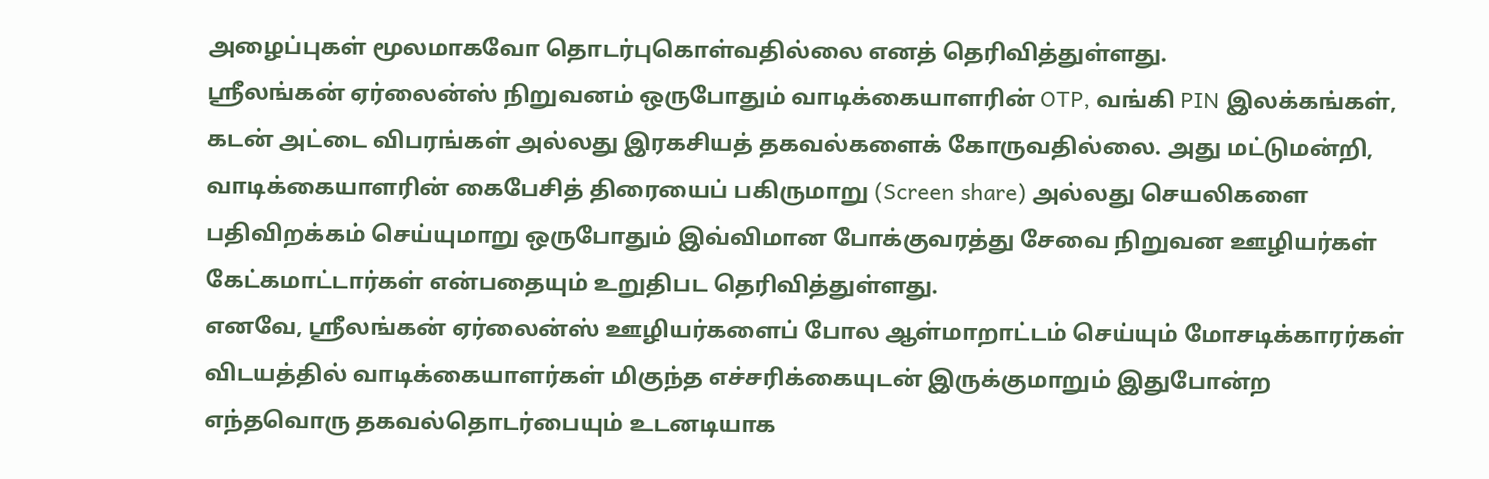அழைப்புகள் மூலமாகவோ தொடர்புகொள்வதில்லை எனத் தெரிவித்துள்ளது.
ஸ்ரீலங்கன் ஏர்லைன்ஸ் நிறுவனம் ஒருபோதும் வாடிக்கையாளரின் OTP, வங்கி PIN இலக்கங்கள், கடன் அட்டை விபரங்கள் அல்லது இரகசியத் தகவல்களைக் கோருவதில்லை. அது மட்டுமன்றி, வாடிக்கையாளரின் கைபேசித் திரையைப் பகிருமாறு (Screen share) அல்லது செயலிகளை பதிவிறக்கம் செய்யுமாறு ஒருபோதும் இவ்விமான போக்குவரத்து சேவை நிறுவன ஊழியர்கள் கேட்கமாட்டார்கள் என்பதையும் உறுதிபட தெரிவித்துள்ளது.
எனவே, ஸ்ரீலங்கன் ஏர்லைன்ஸ் ஊழியர்களைப் போல ஆள்மாறாட்டம் செய்யும் மோசடிக்காரர்கள் விடயத்தில் வாடிக்கையாளர்கள் மிகுந்த எச்சரிக்கையுடன் இருக்குமாறும் இதுபோன்ற எந்தவொரு தகவல்தொடர்பையும் உடனடியாக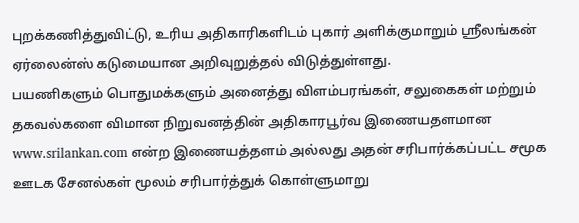புறக்கணித்துவிட்டு, உரிய அதிகாரிகளிடம் புகார் அளிக்குமாறும் ஸ்ரீலங்கன் ஏர்லைன்ஸ் கடுமையான அறிவுறுத்தல் விடுத்துள்ளது.
பயணிகளும் பொதுமக்களும் அனைத்து விளம்பரங்கள், சலுகைகள் மற்றும் தகவல்களை விமான நிறுவனத்தின் அதிகாரபூர்வ இணையதளமான www.srilankan.com என்ற இணையத்தளம் அல்லது அதன் சரிபார்க்கப்பட்ட சமூக ஊடக சேனல்கள் மூலம் சரிபார்த்துக் கொள்ளுமாறு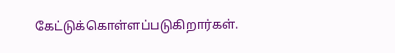கேட்டுக்கொள்ளப்படுகிறார்கள்.